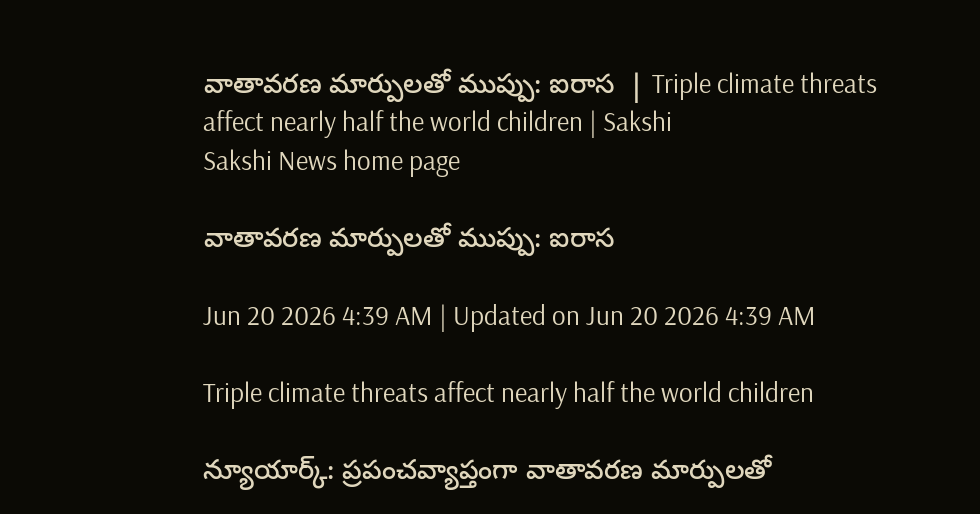వాతావరణ మార్పులతో ముప్పు: ఐరాస  | Triple climate threats affect nearly half the world children | Sakshi
Sakshi News home page

వాతావరణ మార్పులతో ముప్పు: ఐరాస

Jun 20 2026 4:39 AM | Updated on Jun 20 2026 4:39 AM

Triple climate threats affect nearly half the world children

న్యూయార్క్‌: ప్రపంచవ్యాప్తంగా వాతావరణ మార్పులతో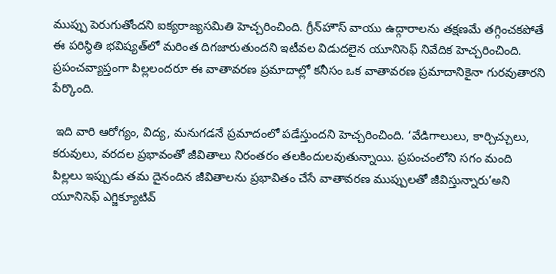ముప్పు పెరుగుతోందని ఐక్యరాజ్యసమితి హెచ్చరించింది. గ్రీన్‌హౌస్‌ వాయు ఉద్గారాలను తక్షణమే తగ్గించకపోతే ఈ పరిస్థితి భవిష్యత్‌లో మరింత దిగజారుతుందని ఇటీవల విడుదలైన యూనిసెఫ్‌ నివేదిక హెచ్చరించింది. ప్రపంచవ్యాప్తంగా పిల్లలందరూ ఈ వాతావరణ ప్రమాదాల్లో కనీసం ఒక వాతావరణ ప్రమాదానికైనా గురవుతారని పేర్కొంది.

 ఇది వారి ఆరోగ్యం, విద్య, మనుగడనే ప్రమాదంలో పడేస్తుందని హెచ్చరించింది. ‘వేడిగాలులు, కార్చిచ్చులు, కరువులు, వరదల ప్రభావంతో జీవితాలు నిరంతరం తలకిందులవుతున్నాయి. ప్రపంచంలోని సగం మంది పిల్లలు ఇప్పుడు తమ దైనందిన జీవితాలను ప్రభావితం చేసే వాతావరణ ముప్పులతో జీవిస్తున్నారు’అని యూనిసెఫ్‌ ఎగ్జిక్యూటివ్‌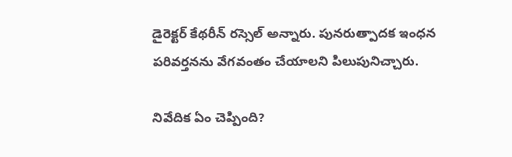డైరెక్టర్‌ కేథరీన్‌ రస్సెల్‌ అన్నారు. పునరుత్పాదక ఇంధన పరివర్తనను వేగవంతం చేయాలని పిలుపునిచ్చారు.

నివేదిక ఏం చెప్పింది?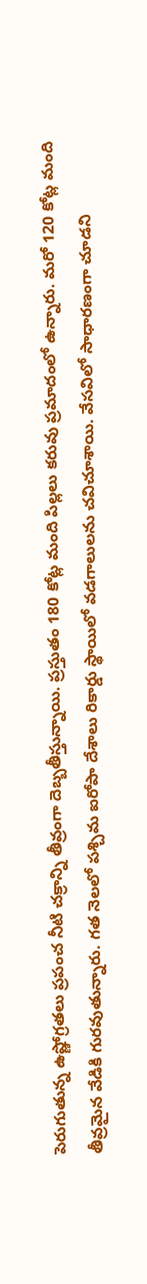పెరుగుతున్న ఉష్ణోగ్రతలు ప్రపంచ నీటి చక్రాన్ని తీవ్రంగా దెబ్బతీస్తున్నాయి. ప్రస్తుతం 180 కోట్ల మంది పిల్లలు కరువు ప్రమాదంలో ఉన్నారు. మరో 120 కోట్ల మంది తీవ్రమైన వేడికి గురవుతున్నారు. గత నెలలో పశ్చిమ ఐరోపా దేశాలు రికార్డు స్థాయిలో వడగాలులను చవిచూశాయి. వేసవిలో సాధారణంగా చూడని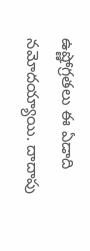ఉష్ణోగ్రతలు ఈ ఏడాది నమోదయ్యాయి. దాదాపు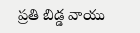ప్రతి బిడ్డ వాయు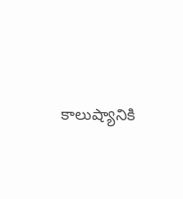కాలుష్యానికి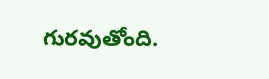గురవుతోంది.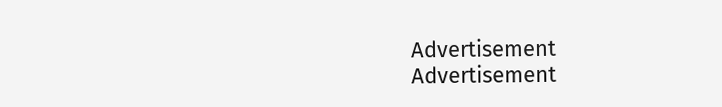Advertisement
Advertisement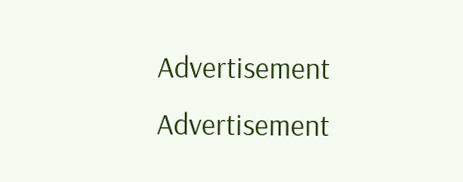Advertisement
Advertisement